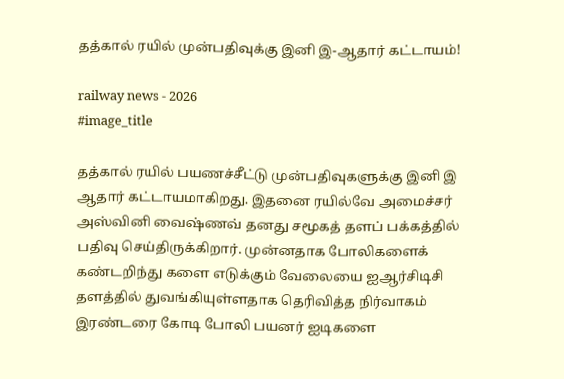தத்கால் ரயில் முன்பதிவுக்கு இனி இ-ஆதார் கட்டாயம்!

railway news - 2026
#image_title

தத்கால் ரயில் பயணச்சீட்டு முன்பதிவுகளுக்கு இனி இ ஆதார் கட்டாயமாகிறது. இதனை ரயில்வே அமைச்சர் அஸ்வினி வைஷ்ணவ் தனது சமூகத் தளப் பக்கத்தில் பதிவு செய்திருக்கிறார். முன்னதாக போலிகளைக் கண்டறிந்து களை எடுக்கும் வேலையை ஐஆர்சிடிசி தளத்தில் துவங்கியுள்ளதாக தெரிவித்த நிர்வாகம் இரண்டரை கோடி போலி பயனர் ஐடிகளை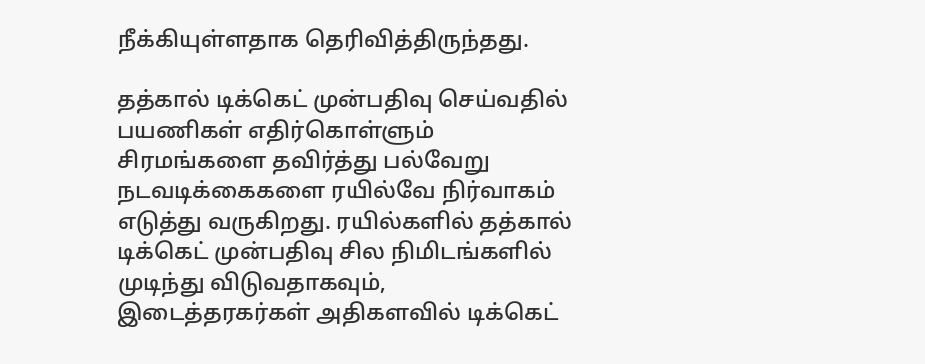நீக்கியுள்ளதாக தெரிவித்திருந்தது.

தத்கால் டிக்கெட் முன்பதிவு செய்வதில் பயணிகள் எதிர்கொள்ளும் சிரமங்களை தவிர்த்து பல்வேறு நடவடிக்கைகளை ரயில்வே நிர்வாகம் எடுத்து வருகிறது. ரயில்களில் தத்கால் டிக்கெட் முன்பதிவு சில நிமிடங்களில் முடிந்து விடுவதாகவும், இடைத்தரகர்கள் அதிகளவில் டிக்கெட்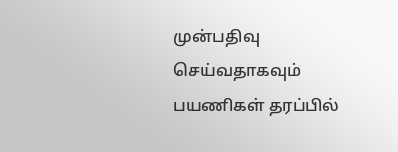முன்பதிவு செய்வதாகவும் பயணிகள் தரப்பில்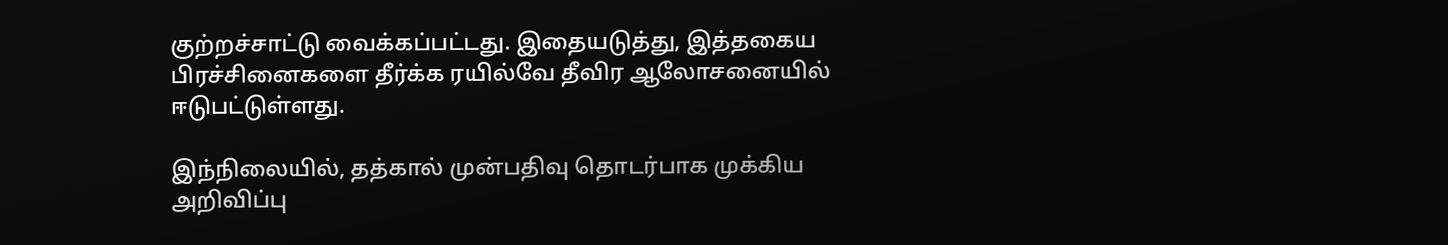குற்றச்சாட்டு வைக்கப்பட்டது. இதையடுத்து, இத்தகைய பிரச்சினைகளை தீர்க்க ரயில்வே தீவிர ஆலோசனையில் ஈடுபட்டுள்ளது.

இந்நிலையில், தத்கால் முன்பதிவு தொடர்பாக முக்கிய அறிவிப்பு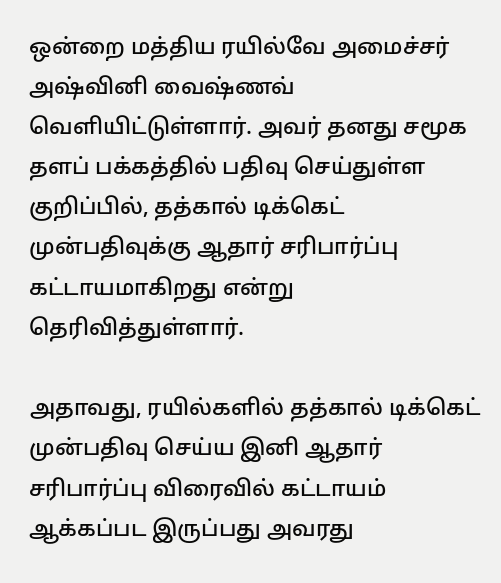ஒன்றை மத்திய ரயில்வே அமைச்சர் அஷ்வினி வைஷ்ணவ் வெளியிட்டுள்ளார். அவர் தனது சமூக தளப் பக்கத்தில் பதிவு செய்துள்ள குறிப்பில், தத்கால் டிக்கெட் முன்பதிவுக்கு ஆதார் சரிபார்ப்பு கட்டாயமாகிறது என்று தெரிவித்துள்ளார்.

அதாவது, ரயில்களில் தத்கால் டிக்கெட் முன்பதிவு செய்ய இனி ஆதார் சரிபார்ப்பு விரைவில் கட்டாயம் ஆக்கப்பட இருப்பது அவரது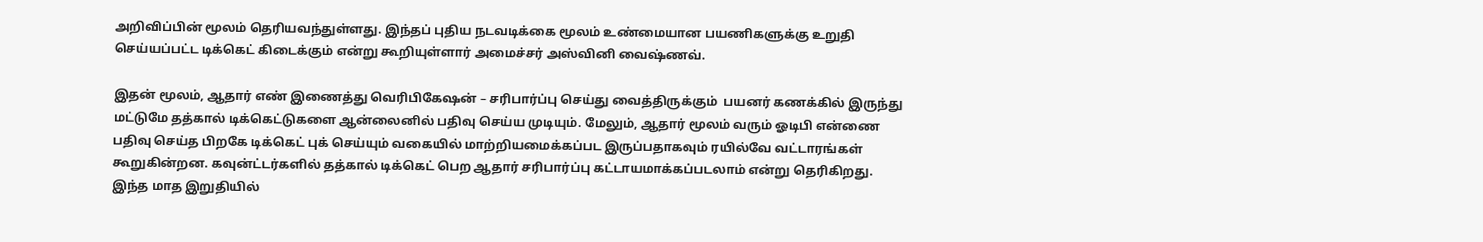அறிவிப்பின் மூலம் தெரியவந்துள்ளது. இந்தப் புதிய நடவடிக்கை மூலம் உண்மையான பயணிகளுக்கு உறுதி செய்யப்பட்ட டிக்கெட் கிடைக்கும் என்று கூறியுள்ளார் அமைச்சர் அஸ்வினி வைஷ்ணவ்.

இதன் மூலம், ஆதார் எண் இணைத்து வெரிபிகேஷன் – சரிபார்ப்பு செய்து வைத்திருக்கும்  பயனர் கணக்கில் இருந்து மட்டுமே தத்கால் டிக்கெட்டுகளை ஆன்லைனில் பதிவு செய்ய முடியும். மேலும், ஆதார் மூலம் வரும் ஓடிபி என்ணை பதிவு செய்த பிறகே டிக்கெட் புக் செய்யும் வகையில் மாற்றியமைக்கப்பட இருப்பதாகவும் ரயில்வே வட்டாரங்கள் கூறுகின்றன. கவுன்ட்டர்களில் தத்கால் டிக்கெட் பெற ஆதார் சரிபார்ப்பு கட்டாயமாக்கப்படலாம் என்று தெரிகிறது. இந்த மாத இறுதியில்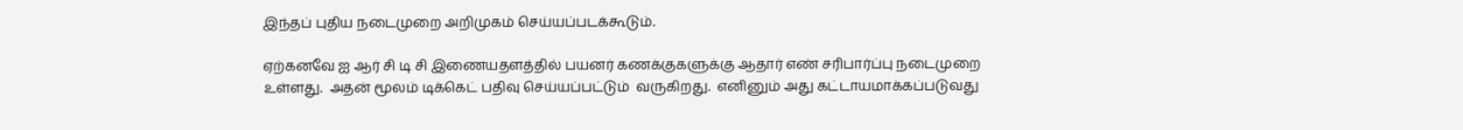இந்தப் புதிய நடைமுறை அறிமுகம் செய்யப்படக்கூடும்.

ஏற்கனவே ஐ ஆர் சி டி சி இணையதளத்தில் பயனர் கணக்குகளுக்கு ஆதார் எண் சரிபார்ப்பு நடைமுறை உள்ளது.  அதன் மூலம் டிக்கெட் பதிவு செய்யப்பட்டும்  வருகிறது.  எனினும் அது கட்டாயமாக்கப்படுவது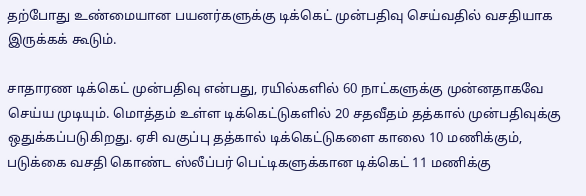தற்போது உண்மையான பயனர்களுக்கு டிக்கெட் முன்பதிவு செய்வதில் வசதியாக இருக்கக் கூடும்.

சாதாரண டிக்கெட் முன்பதிவு என்பது, ரயில்களில் 60 நாட்களுக்கு முன்னதாகவே செய்ய முடியும். மொத்தம் உள்ள டிக்கெட்டுகளில் 20 சதவீதம் தத்கால் முன்பதிவுக்கு ஒதுக்கப்படுகிறது. ஏசி வகுப்பு தத்கால் டிக்கெட்டுகளை காலை 10 மணிக்கும், படுக்கை வசதி கொண்ட ஸ்லீப்பர் பெட்டிகளுக்கான டிக்கெட் 11 மணிக்கு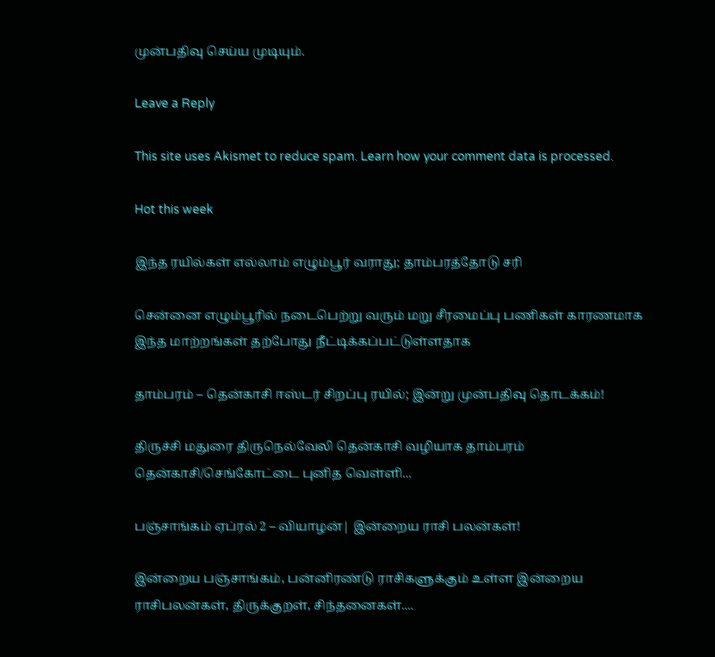முன்பதிவு செய்ய முடியும்.

Leave a Reply

This site uses Akismet to reduce spam. Learn how your comment data is processed.

Hot this week

இந்த ரயில்கள் எல்லாம் எழும்பூர் வராது; தாம்பரத்தோடு சரி

சென்னை எழும்பூரில் நடைபெற்று வரும் மறு சீரமைப்பு பணிகள் காரணமாக இந்த மாற்றங்கள் தற்போது நீட்டிக்கப்பட்டுள்ளதாக‌

தாம்பரம் – தென்காசி ஈஸ்டர் சிறப்பு ரயில்; இன்று முன்பதிவு தொடக்கம்!

திருச்சி மதுரை திருநெல்வேலி தென்காசி வழியாக தாம்பரம் தென்காசி/செங்கோட்டை புனித வெள்ளி...

பஞ்சாங்கம் ஏப்ரல் 2 – வியாழன்| இன்றைய ராசி பலன்கள்!

இன்றைய பஞ்சாங்கம், பன்னிரண்டு ராசிகளுக்கும் உள்ள இன்றைய ராசிபலன்கள், திருக்குறள், சிந்தனைகள்....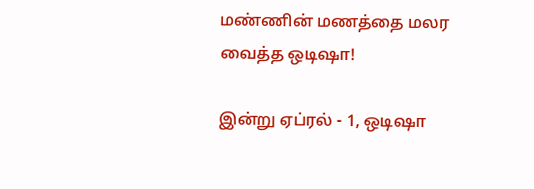மண்ணின் மணத்தை மலர வைத்த ஒடிஷா!

இன்று ஏப்ரல் - 1, ஒடிஷா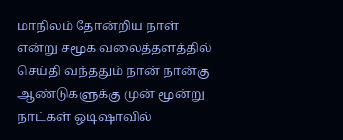மாநிலம் தோன்றிய நாள் என்று சமூக வலைத்தளத்தில் செய்தி வந்ததும் நான் நான்கு ஆண்டுகளுக்கு முன் மூன்று நாட்கள் ஒடிஷாவில்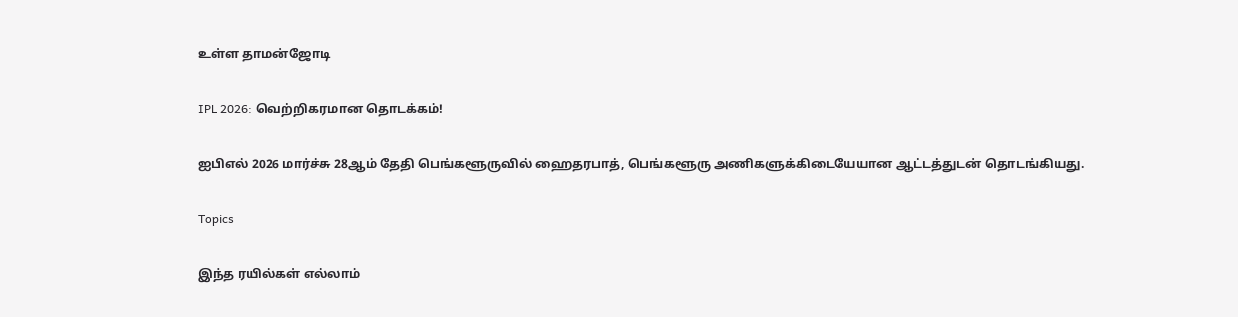உள்ள தாமன்ஜோடி

IPL 2026: வெற்றிகரமான தொடக்கம்!

ஐபிஎல் 2026 மார்ச்சு 28ஆம் தேதி பெங்களூருவில் ஹைதரபாத், பெங்களூரு அணிகளுக்கிடையேயான ஆட்டத்துடன் தொடங்கியது.

Topics

இந்த ரயில்கள் எல்லாம்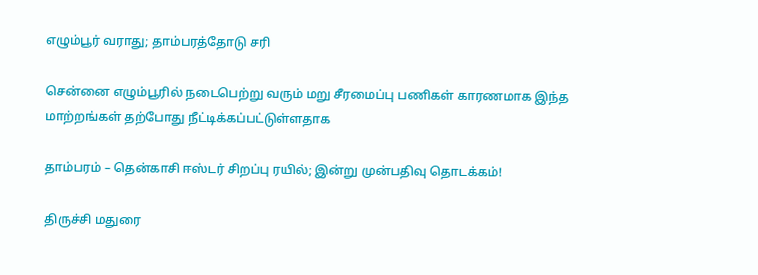எழும்பூர் வராது; தாம்பரத்தோடு சரி

சென்னை எழும்பூரில் நடைபெற்று வரும் மறு சீரமைப்பு பணிகள் காரணமாக இந்த மாற்றங்கள் தற்போது நீட்டிக்கப்பட்டுள்ளதாக‌

தாம்பரம் – தென்காசி ஈஸ்டர் சிறப்பு ரயில்; இன்று முன்பதிவு தொடக்கம்!

திருச்சி மதுரை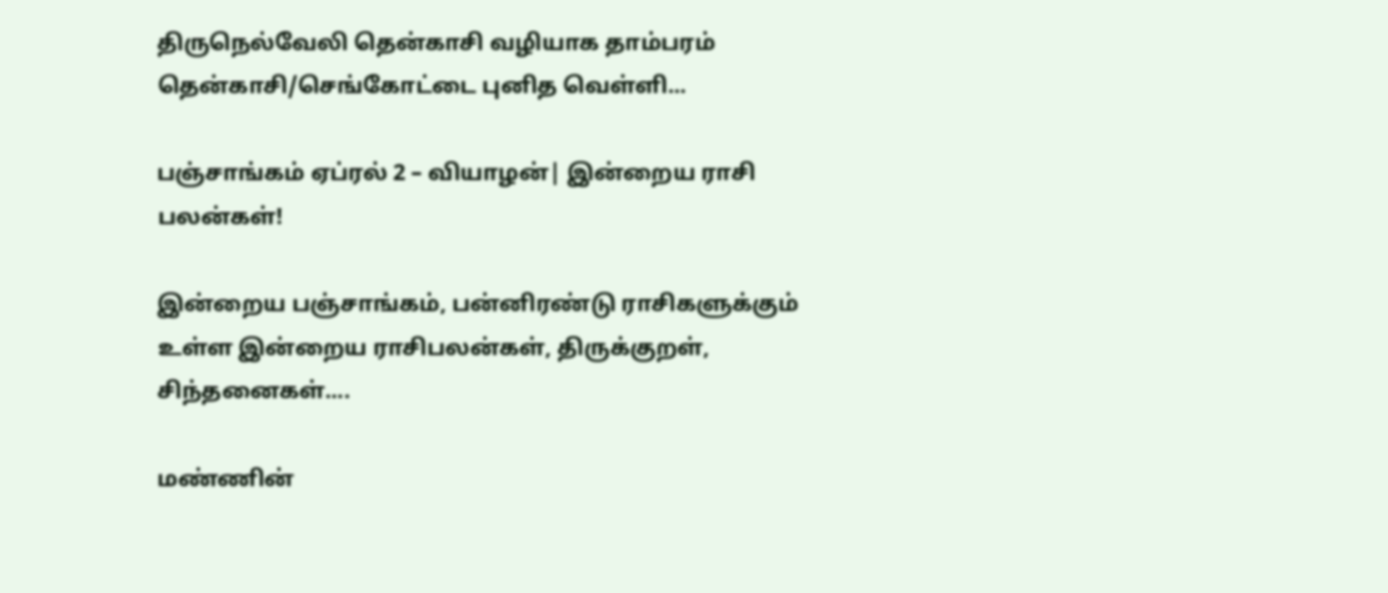திருநெல்வேலி தென்காசி வழியாக தாம்பரம் தென்காசி/செங்கோட்டை புனித வெள்ளி...

பஞ்சாங்கம் ஏப்ரல் 2 – வியாழன்| இன்றைய ராசி பலன்கள்!

இன்றைய பஞ்சாங்கம், பன்னிரண்டு ராசிகளுக்கும் உள்ள இன்றைய ராசிபலன்கள், திருக்குறள், சிந்தனைகள்....

மண்ணின்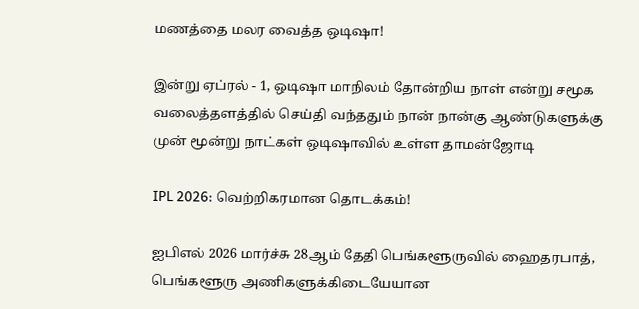மணத்தை மலர வைத்த ஒடிஷா!

இன்று ஏப்ரல் - 1, ஒடிஷா மாநிலம் தோன்றிய நாள் என்று சமூக வலைத்தளத்தில் செய்தி வந்ததும் நான் நான்கு ஆண்டுகளுக்கு முன் மூன்று நாட்கள் ஒடிஷாவில் உள்ள தாமன்ஜோடி

IPL 2026: வெற்றிகரமான தொடக்கம்!

ஐபிஎல் 2026 மார்ச்சு 28ஆம் தேதி பெங்களூருவில் ஹைதரபாத், பெங்களூரு அணிகளுக்கிடையேயான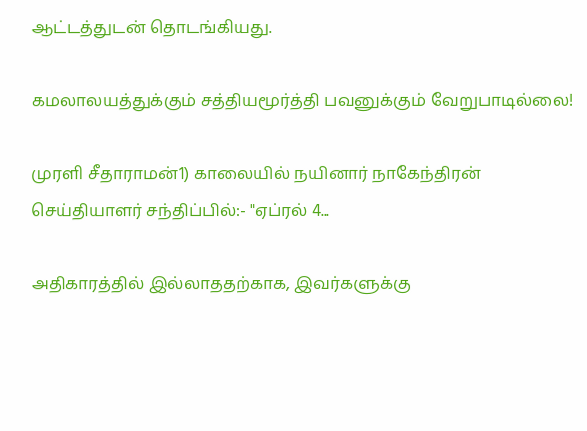ஆட்டத்துடன் தொடங்கியது.

கமலாலயத்துக்கும் சத்தியமூர்த்தி பவனுக்கும் வேறுபாடில்லை!

முரளி சீதாராமன்1) காலையில் நயினார் நாகேந்திரன் செய்தியாளர் சந்திப்பில்:- "ஏப்ரல் 4...

அதிகாரத்தில் இல்லாததற்காக, இவர்களுக்கு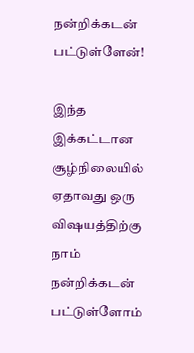நன்றிக்கடன் பட்டுள்ளேன்!

இந்த இக்கட்டான சூழ்நிலையில் ஏதாவது ஒரு விஷயத்திற்கு நாம் நன்றிக்கடன் பட்டுள்ளோம்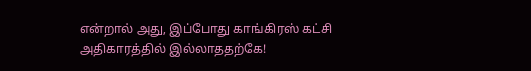என்றால் அது, இப்போது காங்கிரஸ் கட்சி அதிகாரத்தில் இல்லாததற்கே!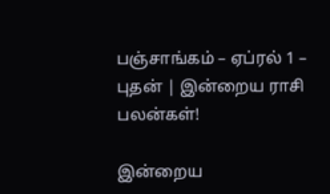பஞ்சாங்கம் – ஏப்ரல் 1 – புதன் | இன்றைய ராசி பலன்கள்!

இன்றைய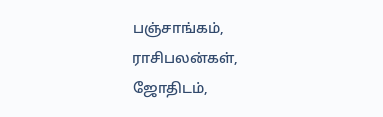பஞ்சாங்கம், ராசிபலன்கள், ஜோதிடம்,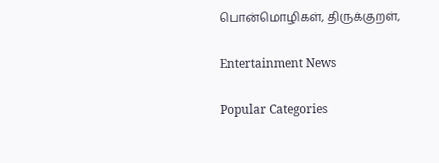பொன்மொழிகள், திருக்குறள்,

Entertainment News

Popular Categories